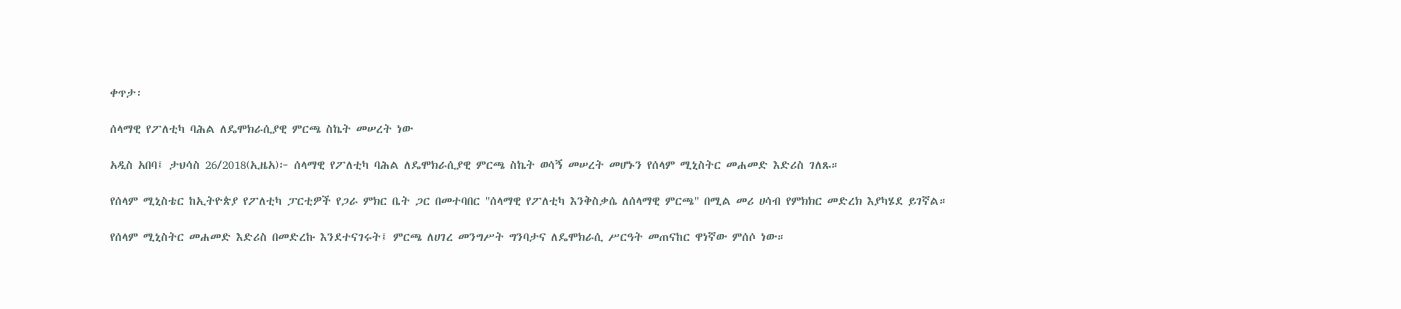ቀጥታ፡

ሰላማዊ የፖለቲካ ባሕል ለዴሞክራሲያዊ ምርጫ ስኬት መሠረት ነው

አዲስ አበባ፤ ታህሳስ 26/2018(ኢዜአ)፦ ሰላማዊ የፖለቲካ ባሕል ለዴሞክራሲያዊ ምርጫ ስኬት ወሳኝ መሠረት መሆኑን የሰላም ሚኒስትር መሐመድ እድሪስ ገለጹ።

የሰላም ሚኒስቴር ከኢትዮጵያ የፖለቲካ ፓርቲዎች የጋራ ምክር ቤት ጋር በመተባበር "ሰላማዊ የፖለቲካ እንቅስቃሴ ለሰላማዊ ምርጫ" በሚል መሪ ሀሳብ የምክክር መድረክ እያካሄደ ይገኛል።

የሰላም ሚኒስትር መሐመድ እድሪስ በመድረኩ እንደተናገሩት፤ ምርጫ ለሀገረ መንግሥት ግንባታና ለዴሞክራሲ ሥርዓት መጠናከር ዋነኛው ምሰሶ ነው።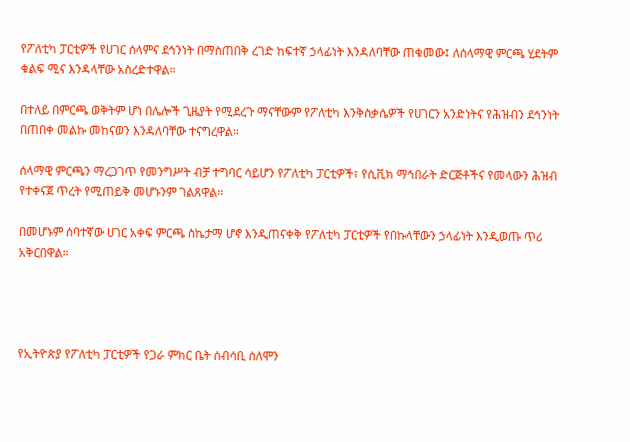የፖለቲካ ፓርቲዎች የሀገር ሰላምና ደኅንነት በማስጠበቅ ረገድ ከፍተኛ ኃላፊነት እንዳለባቸው ጠቁመው፤ ለሰላማዊ ምርጫ ሂደትም ቁልፍ ሚና እንዳላቸው አስረድተዋል።

በተለይ በምርጫ ወቅትም ሆነ በሌሎች ጊዜያት የሚደረጉ ማናቸውም የፖለቲካ እንቅስቃሴዎች የሀገርን አንድነትና የሕዝብን ደኅንነት በጠበቀ መልኩ መከናወን እንዳለባቸው ተናግረዋል።

ሰላማዊ ምርጫን ማረጋገጥ የመንግሥት ብቻ ተግባር ሳይሆን የፖለቲካ ፓርቲዎች፣ የሲቪክ ማኅበራት ድርጅቶችና የመላውን ሕዝብ የተቀናጀ ጥረት የሚጠይቅ መሆኑንም ገልጸዋል።

በመሆኑም ሰባተኛው ሀገር አቀፍ ምርጫ ስኬታማ ሆኖ እንዲጠናቀቅ የፖለቲካ ፓርቲዎች የበኩላቸውን ኃላፊነት እንዲወጡ ጥሪ አቅርበዋል።




የኢትዮጵያ የፖለቲካ ፓርቲዎች የጋራ ምክር ቤት ሰብሳቢ ሰለሞን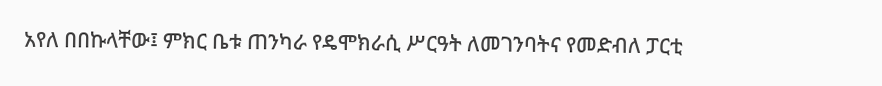አየለ በበኩላቸው፤ ምክር ቤቱ ጠንካራ የዴሞክራሲ ሥርዓት ለመገንባትና የመድብለ ፓርቲ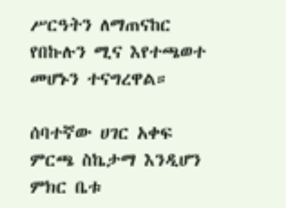ሥርዓትን ለማጠናከር የበኩሉን ሚና እየተጫወተ መሆኑን ተናግረዋል።

ሰባተኛው ሀገር አቀፍ ምርጫ ስኬታማ እንዲሆን ምክር ቤቱ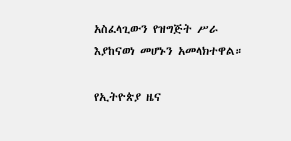አስፈላጊውን የዝግጅት ሥራ እያከናወነ መሆኑን አመላክተዋል።

የኢትዮጵያ ዜና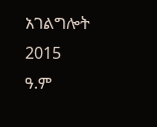አገልግሎት
2015
ዓ.ም